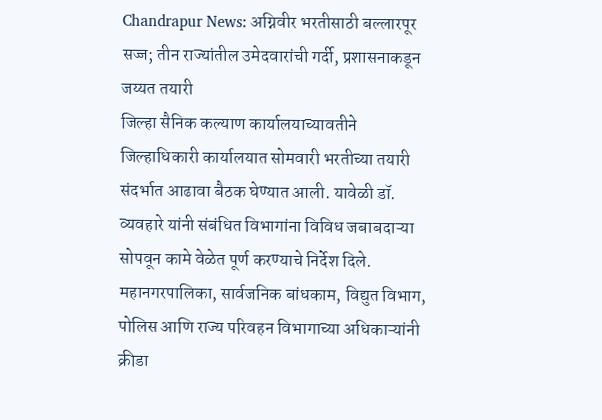Chandrapur News: अग्निवीर भरतीसाठी बल्लारपूर सज्ज; तीन राज्यांतील उमेदवारांची गर्दी, प्रशासनाकडून जय्यत तयारी
जिल्हा सैनिक कल्याण कार्यालयाच्यावतीने जिल्हाधिकारी कार्यालयात सोमवारी भरतीच्या तयारी संदर्भात आढावा बैठक घेण्यात आली. यावेळी डॉ. व्यवहारे यांनी संबंधित विभागांना विविध जबाबदाऱ्या सोपवून कामे वेळेत पूर्ण करण्याचे निर्देश दिले. महानगरपालिका, सार्वजनिक बांधकाम, विद्युत विभाग, पोलिस आणि राज्य परिवहन विभागाच्या अधिकाऱ्यांनी क्रीडा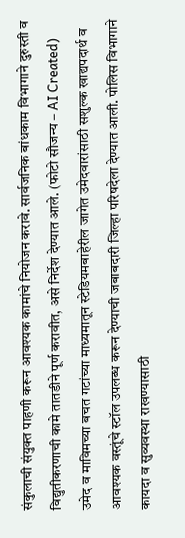संकुलाची संयुक्त पाहणी करून आवश्यक कामांचे नियोजन करावे. सार्वजनिक बांधकाम विभागाने दुरुस्ती व विद्युतीकरणाची कामे तातडीने पूर्ण करावीत, असे निर्देश देण्यात आले. (फोटो सौजन्य – AI Created)
उमेद व माविमच्या बचत गटांच्या माध्यमातून स्टेडियमबाहेरील जागेत उमेदवारांसाठी सशुल्क खाद्यपदार्थ व आवश्यक वस्तूंचे स्टॉल उपलब्ध करून देण्याची जबाबदारी जिल्हा परिषदेला देण्यात आली. पोलिस विभागाने कायदा व सुव्यवस्था राखण्यासाठी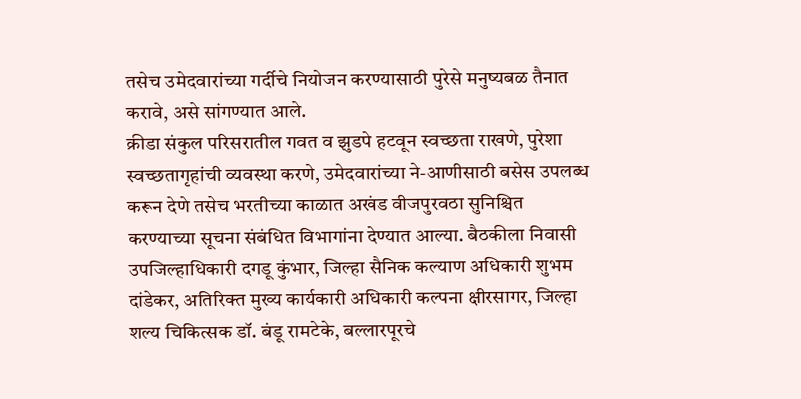तसेच उमेदवारांच्या गर्दीचे नियोजन करण्यासाठी पुरेसे मनुष्यबळ तैनात करावे, असे सांगण्यात आले.
क्रीडा संकुल परिसरातील गवत व झुडपे हटवून स्वच्छता राखणे, पुरेशा स्वच्छतागृहांची व्यवस्था करणे, उमेदवारांच्या ने-आणीसाठी बसेस उपलब्ध करून देणे तसेच भरतीच्या काळात अखंड वीजपुरवठा सुनिश्चित करण्याच्या सूचना संबंधित विभागांना देण्यात आल्या. बैठकीला निवासी उपजिल्हाधिकारी दगडू कुंभार, जिल्हा सैनिक कल्याण अधिकारी शुभम दांडेकर, अतिरिक्त मुख्य कार्यकारी अधिकारी कल्पना क्षीरसागर, जिल्हा शल्य चिकित्सक डॉ. बंडू रामटेके, बल्लारपूरचे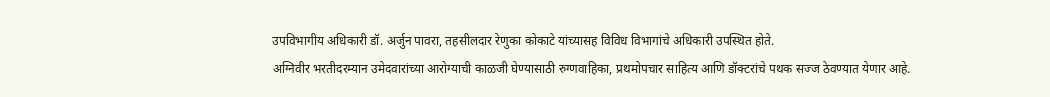उपविभागीय अधिकारी डॉ. अर्जुन पावरा, तहसीलदार रेणुका कोकाटे यांच्यासह विविध विभागांचे अधिकारी उपस्थित होते.
अग्निवीर भरतीदरम्यान उमेदवारांच्या आरोग्याची काळजी घेण्यासाठी रुग्णवाहिका, प्रथमोपचार साहित्य आणि डॉक्टरांचे पथक सज्ज ठेवण्यात येणार आहे.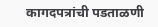कागदपत्रांची पडताळणी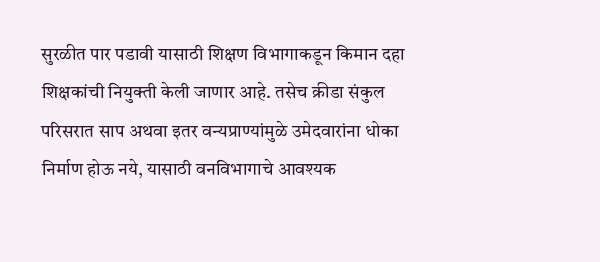सुरळीत पार पडावी यासाठी शिक्षण विभागाकडून किमान दहा शिक्षकांची नियुक्ती केली जाणार आहे. तसेच क्रीडा संकुल परिसरात साप अथवा इतर वन्यप्राण्यांमुळे उमेदवारांना धोका निर्माण होऊ नये, यासाठी वनविभागाचे आवश्यक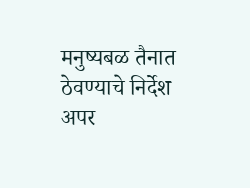मनुष्यबळ तैनात ठेवण्याचे निर्देश अपर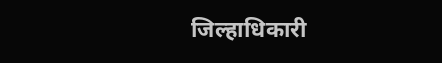जिल्हाधिकारी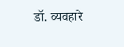डॉ. व्यवहारे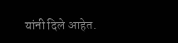यांनी दिले आहेत.